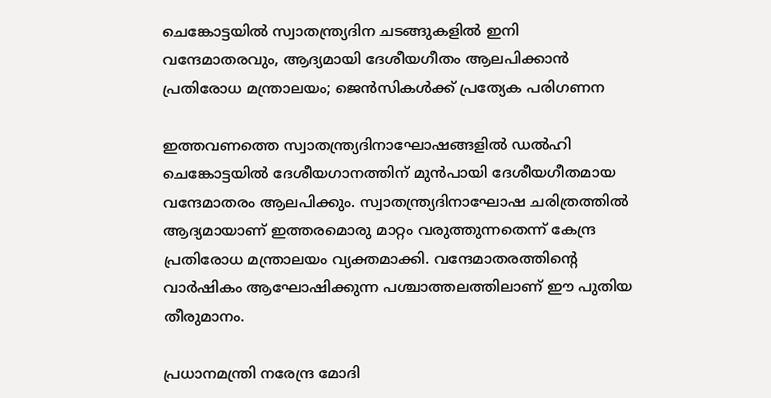ചെങ്കോട്ടയിൽ സ്വാതന്ത്ര്യദിന ചടങ്ങുകളിൽ ഇനി വന്ദേമാതരവും, ആദ്യമായി ദേശീയഗീതം ആലപിക്കാൻ പ്രതിരോധ മന്ത്രാലയം; ജെൻസികൾക്ക് പ്രത്യേക പരിഗണന

ഇത്തവണത്തെ സ്വാതന്ത്ര്യദിനാഘോഷങ്ങളിൽ ഡൽഹി ചെങ്കോട്ടയിൽ ദേശീയഗാനത്തിന് മുൻപായി ദേശീയഗീതമായ വന്ദേമാതരം ആലപിക്കും. സ്വാതന്ത്ര്യദിനാഘോഷ ചരിത്രത്തിൽ ആദ്യമായാണ് ഇത്തരമൊരു മാറ്റം വരുത്തുന്നതെന്ന് കേന്ദ്ര പ്രതിരോധ മന്ത്രാലയം വ്യക്തമാക്കി. വന്ദേമാതരത്തിന്റെ വാർഷികം ആഘോഷിക്കുന്ന പശ്ചാത്തലത്തിലാണ് ഈ പുതിയ തീരുമാനം.

പ്രധാനമന്ത്രി നരേന്ദ്ര മോദി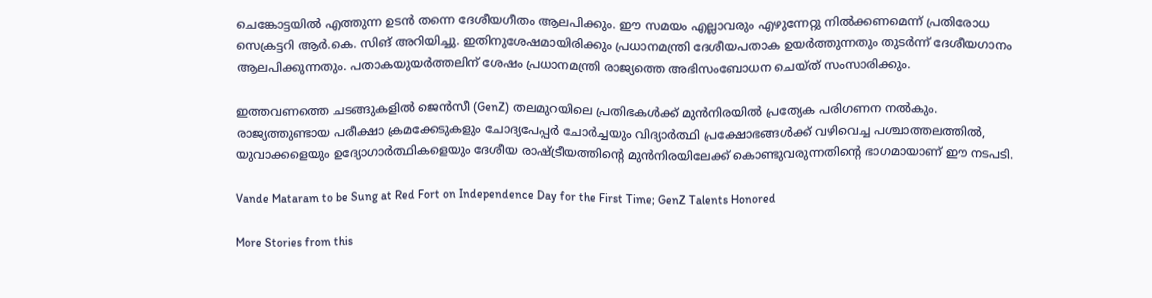ചെങ്കോട്ടയിൽ എത്തുന്ന ഉടൻ തന്നെ ദേശീയഗീതം ആലപിക്കും. ഈ സമയം എല്ലാവരും എഴുന്നേറ്റു നിൽക്കണമെന്ന് പ്രതിരോധ സെക്രട്ടറി ആർ.കെ. സിങ് അറിയിച്ചു. ഇതിനുശേഷമായിരിക്കും പ്രധാനമന്ത്രി ദേശീയപതാക ഉയർത്തുന്നതും തുടർന്ന് ദേശീയഗാനം ആലപിക്കുന്നതും. പതാകയുയർത്തലിന് ശേഷം പ്രധാനമന്ത്രി രാജ്യത്തെ അഭിസംബോധന ചെയ്ത് സംസാരിക്കും.

ഇത്തവണത്തെ ചടങ്ങുകളിൽ ജെൻസീ (GenZ) തലമുറയിലെ പ്രതിഭകൾക്ക് മുൻനിരയിൽ പ്രത്യേക പരിഗണന നൽകും. രാജ്യത്തുണ്ടായ പരീക്ഷാ ക്രമക്കേടുകളും ചോദ്യപേപ്പർ ചോർച്ചയും വിദ്യാർത്ഥി പ്രക്ഷോഭങ്ങൾക്ക് വഴിവെച്ച പശ്ചാത്തലത്തിൽ, യുവാക്കളെയും ഉദ്യോഗാർത്ഥികളെയും ദേശീയ രാഷ്ട്രീയത്തിന്റെ മുൻനിരയിലേക്ക് കൊണ്ടുവരുന്നതിന്റെ ഭാഗമായാണ് ഈ നടപടി.

Vande Mataram to be Sung at Red Fort on Independence Day for the First Time; GenZ Talents Honored

More Stories from this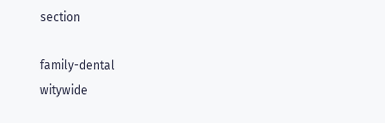section

family-dental
witywide